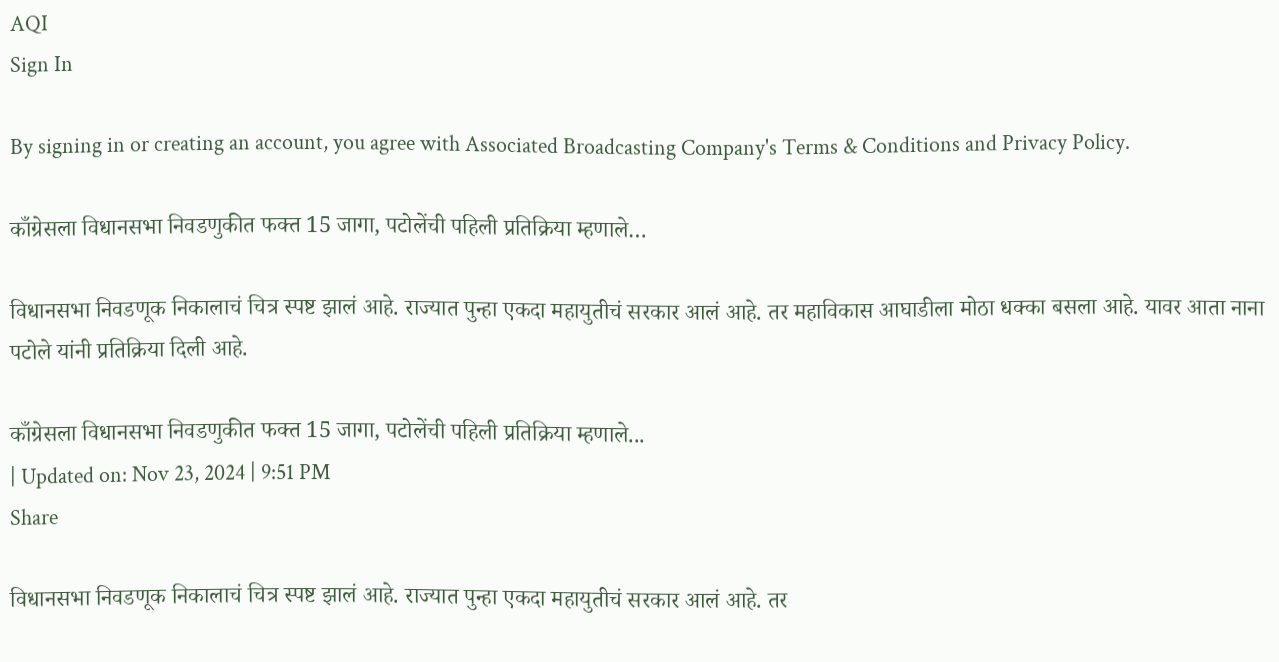AQI
Sign In

By signing in or creating an account, you agree with Associated Broadcasting Company's Terms & Conditions and Privacy Policy.

काँग्रेसला विधानसभा निवडणुकीत फक्त 15 जागा, पटोलेंची पहिली प्रतिक्रिया म्हणाले…

विधानसभा निवडणूक निकालाचं चित्र स्पष्ट झालं आहे. राज्यात पुन्हा एकदा महायुतीचं सरकार आलं आहे. तर महाविकास आघाडीला मोठा धक्का बसला आहे. यावर आता नाना पटोले यांनी प्रतिक्रिया दिली आहे.

काँग्रेसला विधानसभा निवडणुकीत फक्त 15 जागा, पटोलेंची पहिली प्रतिक्रिया म्हणाले...
| Updated on: Nov 23, 2024 | 9:51 PM
Share

विधानसभा निवडणूक निकालाचं चित्र स्पष्ट झालं आहे. राज्यात पुन्हा एकदा महायुतीचं सरकार आलं आहे. तर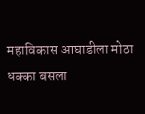महाविकास आघाडीला मोठा धक्का बसला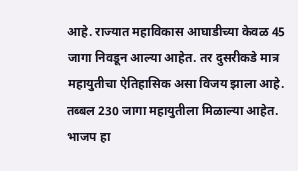आहे. राज्यात महाविकास आघाडीच्या केवळ 45 जागा निवडून आल्या आहेत. तर दुसरीकडे मात्र महायुतीचा ऐतिहासिक असा विजय झाला आहे. तब्बल 230 जागा महायुतीला मिळाल्या आहेत. भाजप हा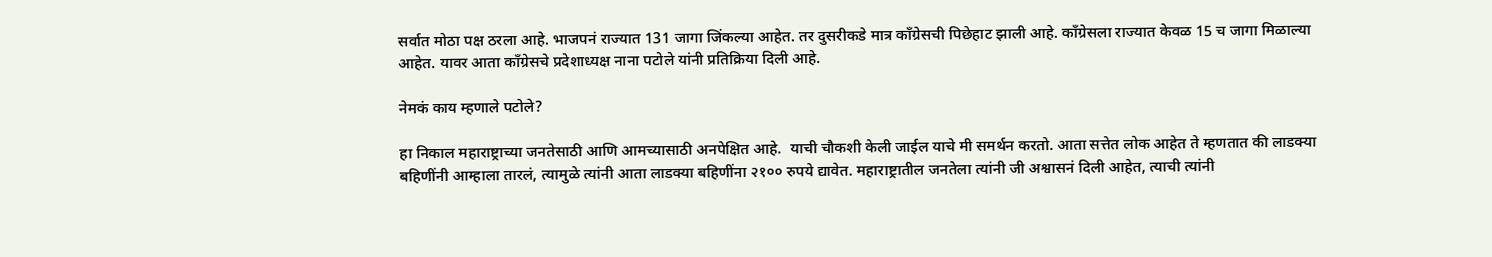सर्वात मोठा पक्ष ठरला आहे. भाजपनं राज्यात 131 जागा जिंकल्या आहेत. तर दुसरीकडे मात्र काँग्रेसची पिछेहाट झाली आहे. काँग्रेसला राज्यात केवळ 15 च जागा मिळाल्या आहेत. यावर आता काँग्रेसचे प्रदेशाध्यक्ष नाना पटोले यांनी प्रतिक्रिया दिली आहे.

नेमकं काय म्हणाले पटोले?

हा निकाल महाराष्ट्राच्या जनतेसाठी आणि आमच्यासाठी अनपेक्षित आहे.  याची चौकशी केली जाईल याचे मी समर्थन करतो. आता सत्तेत लोक आहेत ते म्हणतात की लाडक्या बहिणींनी आम्हाला तारलं, त्यामुळे त्यांनी आता लाडक्या बहिणींना २१०० रुपये द्यावेत. महाराष्ट्रातील जनतेला त्यांनी जी अश्वासनं दिली आहेत, त्याची त्यांनी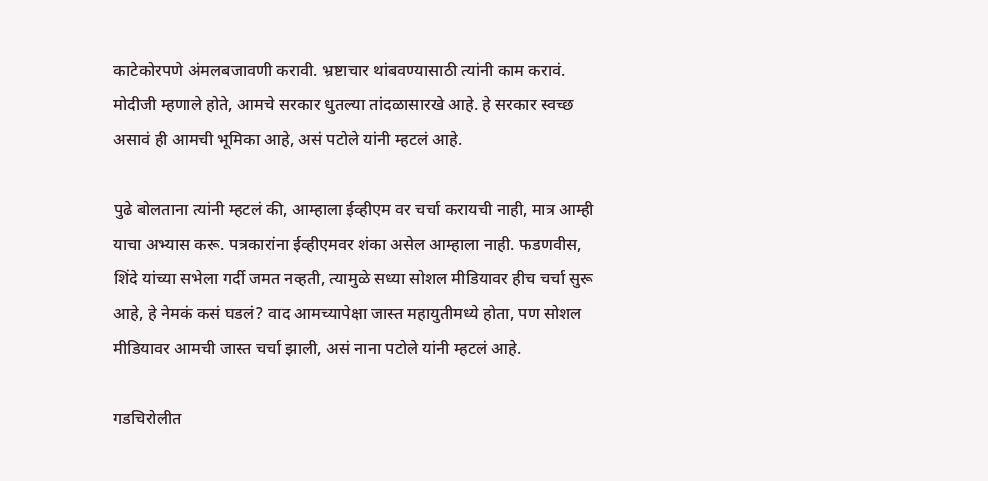काटेकोरपणे अंमलबजावणी करावी. भ्रष्टाचार थांबवण्यासाठी त्यांनी काम करावं. मोदीजी म्हणाले होते, आमचे सरकार धुतल्या तांदळासारखे आहे. हे सरकार स्वच्छ असावं ही आमची भूमिका आहे, असं पटोले यांनी म्हटलं आहे.

पुढे बोलताना त्यांनी म्हटलं की, आम्हाला ईव्हीएम वर चर्चा करायची नाही, मात्र आम्ही याचा अभ्यास करू. पत्रकारांना ईव्हीएमवर शंका असेल आम्हाला नाही. फडणवीस, शिंदे यांच्या सभेला गर्दी जमत नव्हती, त्यामुळे सध्या सोशल मीडियावर हीच चर्चा सुरू आहे, हे नेमकं कसं घडलं? वाद आमच्यापेक्षा जास्त महायुतीमध्ये होता, पण सोशल मीडियावर आमची जास्त चर्चा झाली, असं नाना पटोले यांनी म्हटलं आहे.

गडचिरोलीत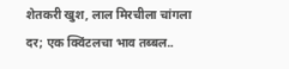शेतकरी खुश, लाल मिरचीला चांगला दर; एक क्विंटलचा भाव तब्बल..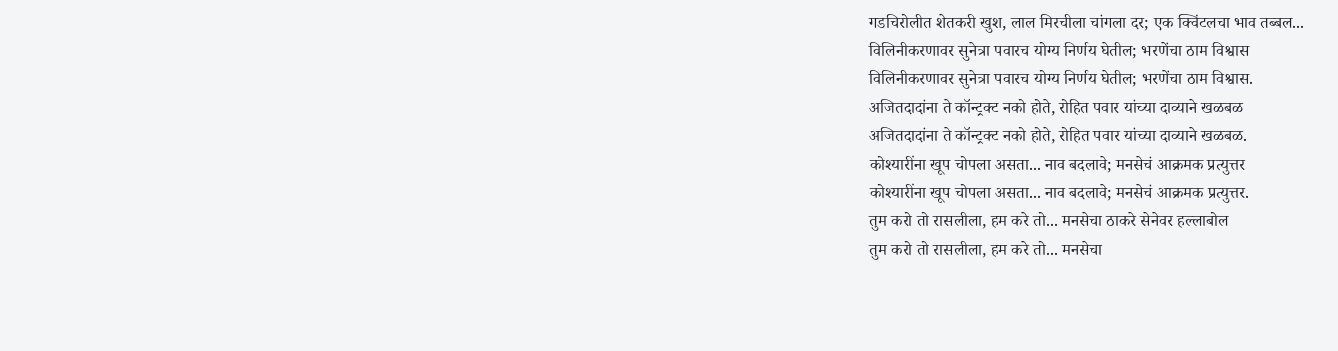गडचिरोलीत शेतकरी खुश, लाल मिरचीला चांगला दर; एक क्विंटलचा भाव तब्बल...
विलिनीकरणावर सुनेत्रा पवारच योग्य निर्णय घेतील; भरणेंचा ठाम विश्वास
विलिनीकरणावर सुनेत्रा पवारच योग्य निर्णय घेतील; भरणेंचा ठाम विश्वास.
अजितदादांना ते कॉन्ट्रक्ट नको होते, रोहित पवार यांच्या दाव्याने खळबळ
अजितदादांना ते कॉन्ट्रक्ट नको होते, रोहित पवार यांच्या दाव्याने खळबळ.
कोश्यारींना खूप चोपला असता... नाव बदलावे; मनसेचं आक्रमक प्रत्युत्तर
कोश्यारींना खूप चोपला असता... नाव बदलावे; मनसेचं आक्रमक प्रत्युत्तर.
तुम करो तो रासलीला, हम करे तो... मनसेचा ठाकरे सेनेवर हल्लाबोल
तुम करो तो रासलीला, हम करे तो... मनसेचा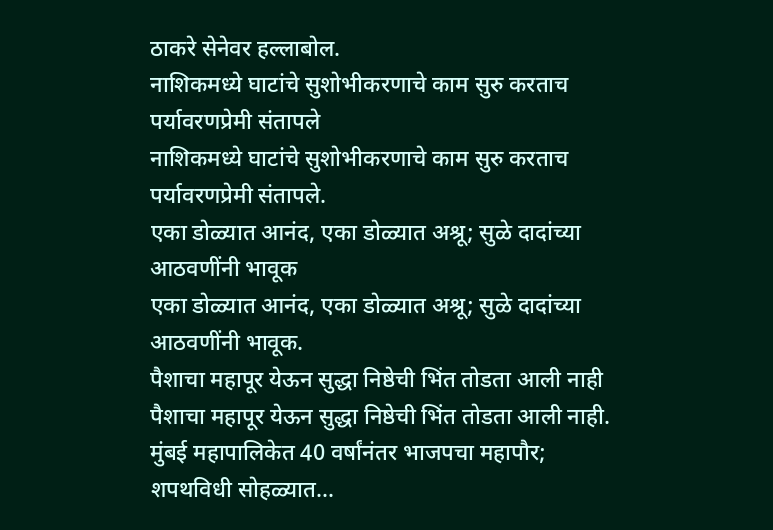ठाकरे सेनेवर हल्लाबोल.
नाशिकमध्ये घाटांचे सुशोभीकरणाचे काम सुरु करताच पर्यावरणप्रेमी संतापले
नाशिकमध्ये घाटांचे सुशोभीकरणाचे काम सुरु करताच पर्यावरणप्रेमी संतापले.
एका डोळ्यात आनंद, एका डोळ्यात अश्रू; सुळे दादांच्या आठवणींनी भावूक
एका डोळ्यात आनंद, एका डोळ्यात अश्रू; सुळे दादांच्या आठवणींनी भावूक.
पैशाचा महापूर येऊन सुद्धा निष्ठेची भिंत तोडता आली नाही
पैशाचा महापूर येऊन सुद्धा निष्ठेची भिंत तोडता आली नाही.
मुंबई महापालिकेत 40 वर्षांनंतर भाजपचा महापौर; शपथविधी सोहळ्यात...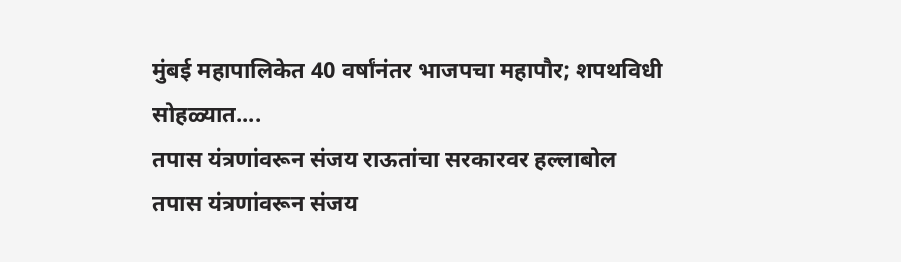मुंबई महापालिकेत 40 वर्षांनंतर भाजपचा महापौर; शपथविधी सोहळ्यात....
तपास यंत्रणांवरून संजय राऊतांचा सरकारवर हल्लाबोल
तपास यंत्रणांवरून संजय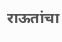राऊतांचा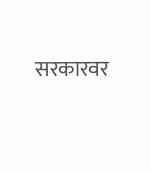सरकारवर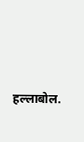हल्लाबोल.